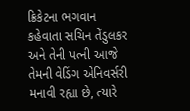ક્રિકેટના ભગવાન કહેવાતા સચિન તેંડુલકર અને તેની પત્ની આજે તેમની વેડિંગ એનિવર્સરી મનાવી રહ્યા છે, ત્યારે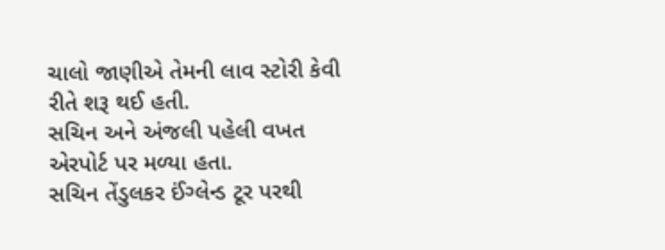ચાલો જાણીએ તેમની લાવ સ્ટોરી કેવી રીતે શરૂ થઈ હતી.
સચિન અને અંજલી પહેલી વખત એરપોર્ટ પર મળ્યા હતા.
સચિન તેંડુલકર ઈંગ્લેન્ડ ટૂર પરથી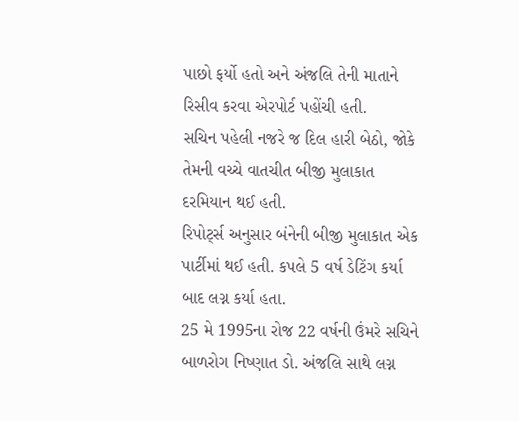પાછો ફર્યો હતો અને અંજલિ તેની માતાને રિસીવ કરવા એરપોર્ટ પહોંચી હતી.
સચિન પહેલી નજરે જ દિલ હારી બેઠો, જોકે તેમની વચ્ચે વાતચીત બીજી મુલાકાત દરમિયાન થઈ હતી.
રિપોર્ટ્સ અનુસાર બંનેની બીજી મુલાકાત એક પાર્ટીમાં થઈ હતી. કપલે 5 વર્ષ ડેટિંગ કર્યા બાદ લગ્ન કર્યા હતા.
25 મે 1995ના રોજ 22 વર્ષની ઉંમરે સચિને બાળરોગ નિષ્ણાત ડો. અંજલિ સાથે લગ્ન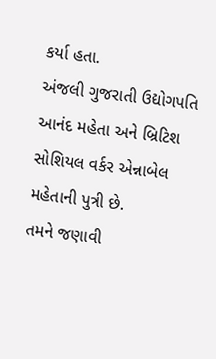કર્યા હતા.
અંજલી ગુજરાતી ઉદ્યોગપતિ આનંદ મહેતા અને બ્રિટિશ સોશિયલ વર્કર એન્નાબેલ મહેતાની પુત્રી છે.
તમને જણાવી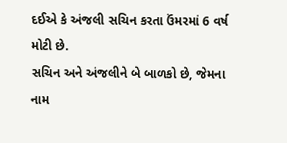દઈએ કે અંજલી સચિન કરતા ઉંમરમાં 6 વર્ષ મોટી છે.
સચિન અને અંજલીને બે બાળકો છે, જેમના નામ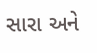સારા અને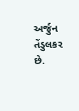અર્જુન તેંડુલકર છે.